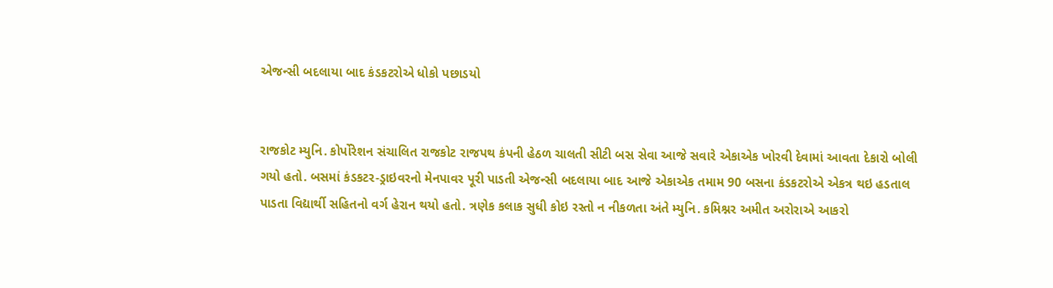એજન્સી બદલાયા બાદ કંડકટરોએ ધોકો પછાડયો


રાજકોટ મ્યુનિ. કોર્પોરેશન સંચાલિત રાજકોટ રાજપથ કંપની હેઠળ ચાલતી સીટી બસ સેવા આજે સવારે એકાએક ખોરવી દેવામાં આવતા દેકારો બોલી ગયો હતો. બસમાં કંડકટર-ડ્રાઇવરનો મેનપાવર પૂરી પાડતી એજન્સી બદલાયા બાદ આજે એકાએક તમામ 90 બસના કંડકટરોએ એકત્ર થઇ હડતાલ પાડતા વિદ્યાર્થી સહિતનો વર્ગ હેરાન થયો હતો. ત્રણેક કલાક સુધી કોઇ રસ્તો ન નીકળતા અંતે મ્યુનિ. કમિશ્નર અમીત અરોરાએ આકરો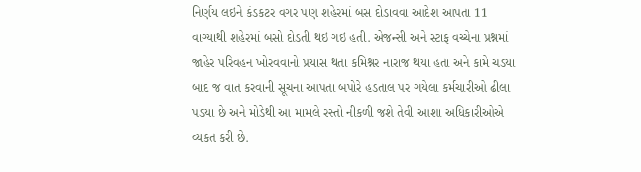નિર્ણય લઇને કંડકટર વગર પણ શહેરમાં બસ દોડાવવા આદેશ આપતા 11 વાગ્યાથી શહેરમાં બસો દોડતી થઇ ગઇ હતી. એજન્સી અને સ્ટાફ વચ્ચેના પ્રશ્નમાં જાહેર પરિવહન ખોરવવાનો પ્રયાસ થતા કમિશ્નર નારાજ થયા હતા અને કામે ચડયા બાદ જ વાત કરવાની સૂચના આપતા બપોરે હડતાલ પર ગયેલા કર્મચારીઓ ઢીલા પડયા છે અને મોડેથી આ મામલે રસ્તો નીકળી જશે તેવી આશા અધિકારીઓએ વ્યકત કરી છે.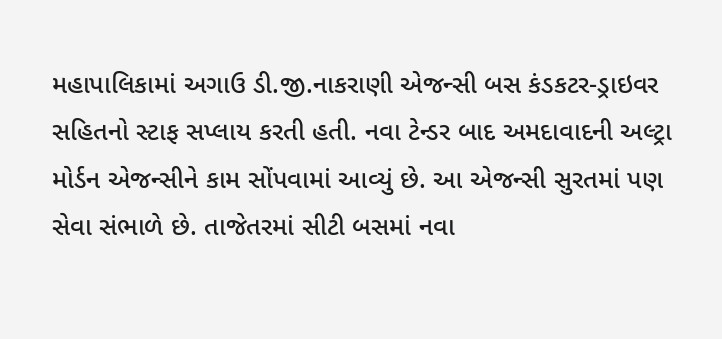મહાપાલિકામાં અગાઉ ડી.જી.નાકરાણી એજન્સી બસ કંડકટર-ડ્રાઇવર સહિતનો સ્ટાફ સપ્લાય કરતી હતી. નવા ટેન્ડર બાદ અમદાવાદની અલ્ટ્રા મોર્ડન એજન્સીને કામ સોંપવામાં આવ્યું છે. આ એજન્સી સુરતમાં પણ સેવા સંભાળે છે. તાજેતરમાં સીટી બસમાં નવા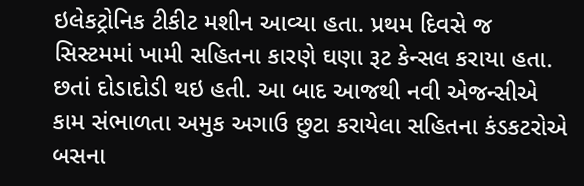ઇલેકટ્રોનિક ટીકીટ મશીન આવ્યા હતા. પ્રથમ દિવસે જ સિસ્ટમમાં ખામી સહિતના કારણે ઘણા રૂટ કેન્સલ કરાયા હતા. છતાં દોડાદોડી થઇ હતી. આ બાદ આજથી નવી એજન્સીએ કામ સંભાળતા અમુક અગાઉ છુટા કરાયેલા સહિતના કંડકટરોએ બસના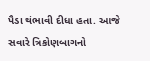પૈડા થંભાવી દીધા હતા. આજે સવારે ત્રિકોણબાગનો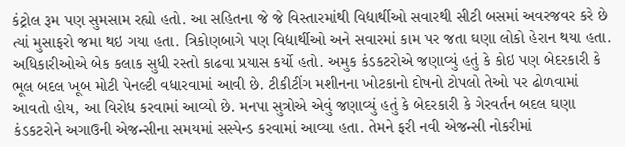કંટ્રોલ રૂમ પણ સુમસામ રહ્યો હતો. આ સહિતના જે જે વિસ્તારમાંથી વિદ્યાર્થીઓ સવારથી સીટી બસમાં અવરજવર કરે છે ત્યાં મુસાફરો જમા થઇ ગયા હતા. ત્રિકોણબાગે પણ વિદ્યાર્થીઓ અને સવારમાં કામ પર જતા ઘણા લોકો હેરાન થયા હતા. અધિકારીઓએ બેક કલાક સુધી રસ્તો કાઢવા પ્રયાસ કર્યો હતો. અમુક કંડકટરોએ જણાવ્યું હતું કે કોઇ પણ બેદરકારી કે ભૂલ બદલ ખૂબ મોટી પેનલ્ટી વધારવામાં આવી છે. ટીકીટીંગ મશીનના ખોટકાનો દોષનો ટોપલો તેઓ પર ઢોળવામાં આવતો હોય, આ વિરોધ કરવામાં આવ્યો છે. મનપા સુત્રોએ એવું જણાવ્યું હતું કે બેદરકારી કે ગેરવર્તન બદલ ઘણા કંડકટરોને અગાઉની એજન્સીના સમયમાં સસ્પેન્ડ કરવામાં આવ્યા હતા. તેમને ફરી નવી એજન્સી નોકરીમાં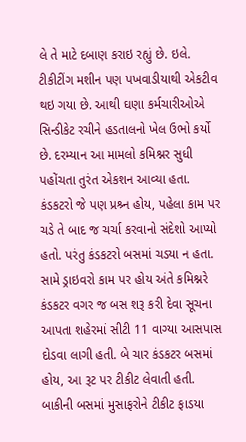લે તે માટે દબાણ કરાઇ રહ્યું છે. ઇલે. ટીકીટીંગ મશીન પણ પખવાડીયાથી એકટીવ થઇ ગયા છે. આથી ઘણા કર્મચારીઓએ સિન્ડીકેટ રચીને હડતાલનો ખેલ ઉભો કર્યો છે. દરમ્યાન આ મામલો કમિશ્નર સુધી પહોંચતા તુરંત એકશન આવ્યા હતા. કંડકટરો જે પણ પ્રશ્ર્ન હોય, પહેલા કામ પર ચડે તે બાદ જ ચર્ચા કરવાનો સંદેશો આપ્યો હતો. પરંતુ કંડકટરો બસમાં ચડયા ન હતા. સામે ડ્રાઇવરો કામ પર હોય અંતે કમિશ્નરે કંડકટર વગર જ બસ શરૂ કરી દેવા સૂચના આપતા શહેરમાં સીટી 11 વાગ્યા આસપાસ દોડવા લાગી હતી. બે ચાર કંડકટર બસમાં હોય, આ રૂટ પર ટીકીટ લેવાતી હતી. બાકીની બસમાં મુસાફરોને ટીકીટ ફાડયા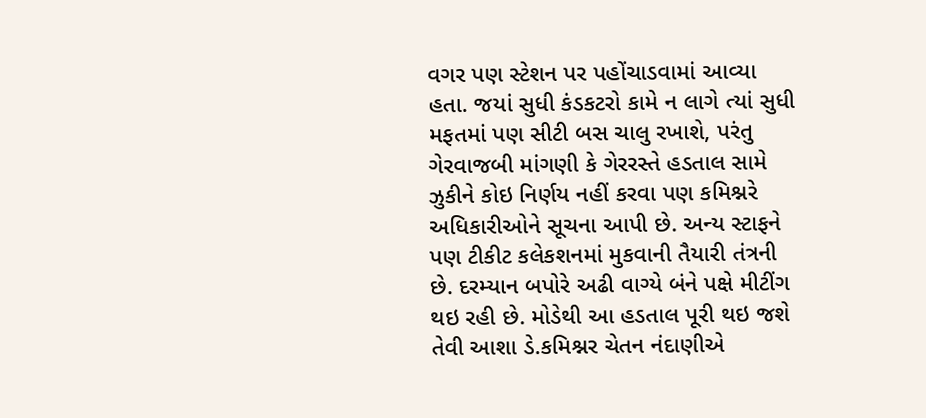વગર પણ સ્ટેશન પર પહોંચાડવામાં આવ્યા હતા. જયાં સુધી કંડકટરો કામે ન લાગે ત્યાં સુધી મફતમાં પણ સીટી બસ ચાલુ રખાશે, પરંતુ ગેરવાજબી માંગણી કે ગેરરસ્તે હડતાલ સામે ઝુકીને કોઇ નિર્ણય નહીં કરવા પણ કમિશ્નરે અધિકારીઓને સૂચના આપી છે. અન્ય સ્ટાફને પણ ટીકીટ કલેકશનમાં મુકવાની તૈયારી તંત્રની છે. દરમ્યાન બપોરે અઢી વાગ્યે બંને પક્ષે મીટીંગ થઇ રહી છે. મોડેથી આ હડતાલ પૂરી થઇ જશે તેવી આશા ડે.કમિશ્નર ચેતન નંદાણીએ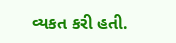વ્યકત કરી હતી.